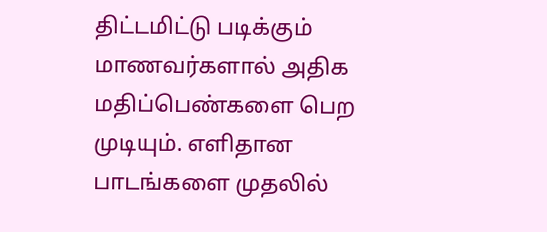திட்டமிட்டு படிக்கும் மாணவர்களால் அதிக மதிப்பெண்களை பெற முடியும். எளிதான பாடங்களை முதலில்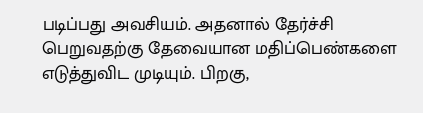படிப்பது அவசியம். அதனால் தேர்ச்சி பெறுவதற்கு தேவையான மதிப்பெண்களை எடுத்துவிட முடியும். பிறகு,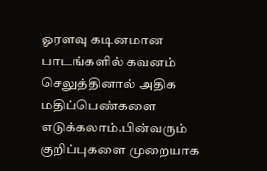ஓரளவு கடினமான பாடங்களில் கவனம் செலுத்தினால் அதிக மதிப்பெண்களை எடுக்கலாம்.பின்வரும் குறிப்புகளை முறையாக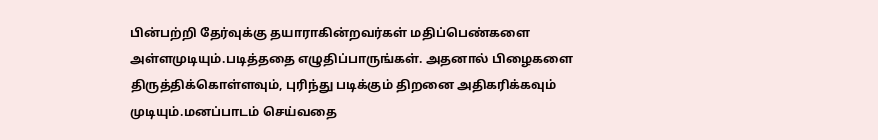பின்பற்றி தேர்வுக்கு தயாராகின்றவர்கள் மதிப்பெண்களை அள்ளமுடியும்.படித்ததை எழுதிப்பாருங்கள். அதனால் பிழைகளை திருத்திக்கொள்ளவும், புரிந்து படிக்கும் திறனை அதிகரிக்கவும் முடியும்.மனப்பாடம் செய்வதை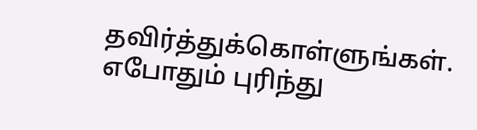தவிர்த்துக்கொள்ளுங்கள். எபோதும் புரிந்து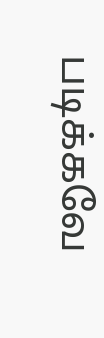படிக்கவே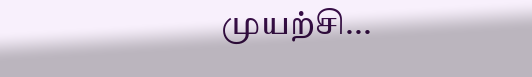முயற்சி...